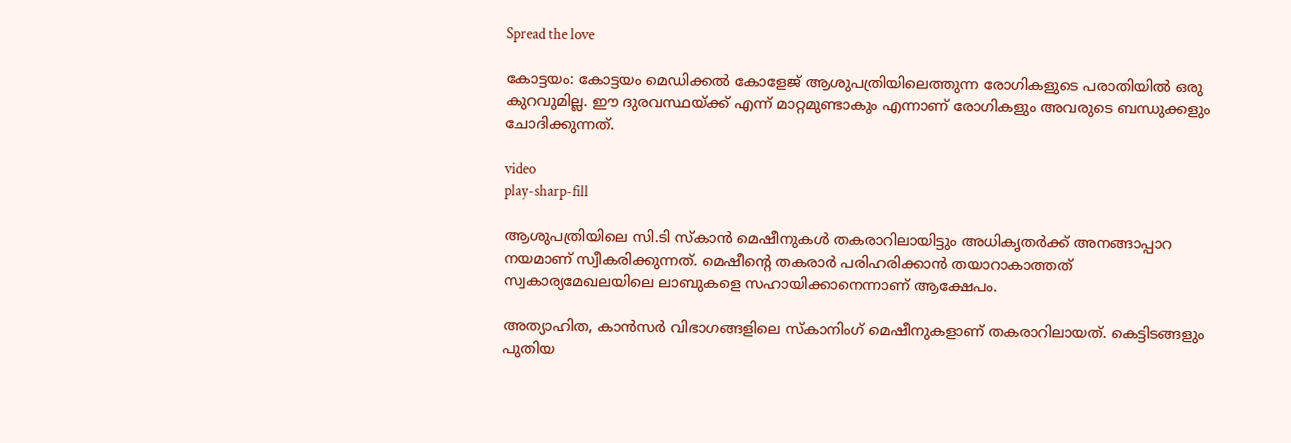Spread the love

കോട്ടയം: കോട്ടയം മെഡിക്കല്‍ കോളേജ് ആശുപത്രിയിലെത്തുന്ന രോഗികളുടെ പരാതിയില്‍ ഒരു കുറവുമില്ല. ഈ ദുരവസ്ഥയ്ക്ക് എന്ന് മാറ്റമുണ്ടാകും എന്നാണ് രോഗികളും അവരുടെ ബന്ധുക്കളും ചോദിക്കുന്നത്.

video
play-sharp-fill

ആശുപത്രിയിലെ സി.ടി സ്‌കാൻ മെഷീനുകള്‍ തകരാറിലായിട്ടും അധികൃതർക്ക് അനങ്ങാപ്പാറ നയമാണ് സ്വീകരിക്കുന്നത്. മെഷീന്റെ തകരാർ പരിഹരിക്കാൻ തയാറാകാത്തത് സ്വകാര്യമേഖലയിലെ ലാബുകളെ സഹായിക്കാനെന്നാണ് ആക്ഷേപം.

അത്യാഹിത, കാൻസർ വിഭാഗങ്ങളിലെ സ്‌കാനിംഗ് മെഷീനുകളാണ് തകരാറിലായത്. കെട്ടിടങ്ങളും പുതിയ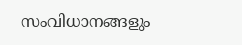സംവിധാനങ്ങളും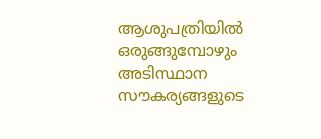ആശുപത്രിയില്‍ ഒരുങ്ങുമ്പോഴും അടിസ്ഥാന സൗകര്യങ്ങളുടെ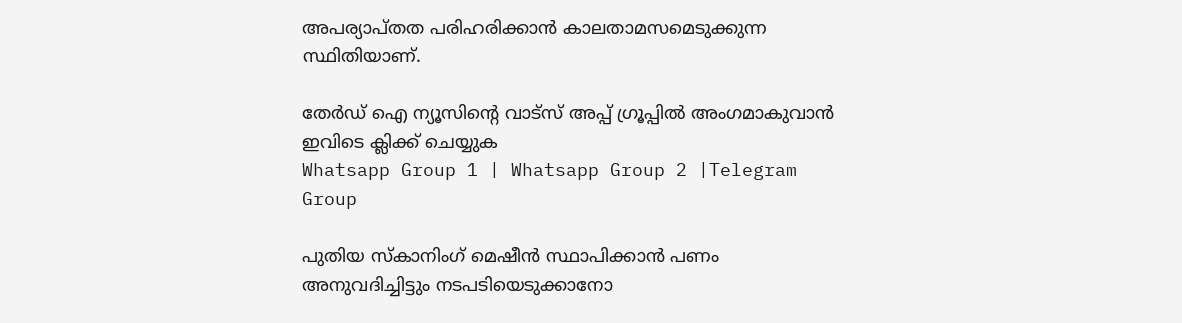അപര്യാപ്തത പരിഹരിക്കാൻ കാലതാമസമെടുക്കുന്ന സ്ഥിതിയാണ്.

തേർഡ് ഐ ന്യൂസിന്റെ വാട്സ് അപ്പ് ഗ്രൂപ്പിൽ അംഗമാകുവാൻ ഇവിടെ ക്ലിക്ക് ചെയ്യുക
Whatsapp Group 1 | Whatsapp Group 2 |Telegram Group

പുതിയ സ്‌കാനിംഗ് മെഷീൻ സ്ഥാപിക്കാൻ പണം അനുവദിച്ചിട്ടും നടപടിയെടുക്കാനോ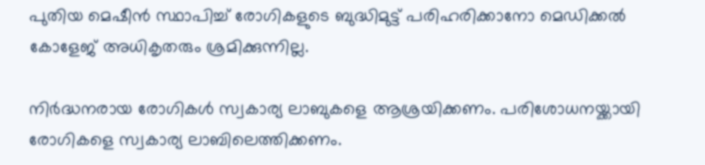പുതിയ മെഷീൻ സ്ഥാപിച്ച്‌ രോഗികളുടെ ബുദ്ധിമുട്ട് പരിഹരിക്കാനോ മെഡിക്കല്‍ കോളേജ് അധികൃതരും ശ്രമിക്കുന്നില്ല.

നിർദ്ധനരായ രോഗികള്‍ സ്വകാര്യ ലാബുകളെ ആശ്രയിക്കണം. പരിശോധനയ്ക്കായി രോഗികളെ സ്വകാര്യ ലാബിലെത്തിക്കണം.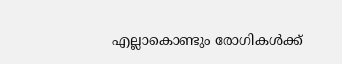എല്ലാകൊണ്ടും രോഗികള്‍ക്ക്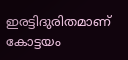ഇരട്ടിദുരിതമാണ് കോട്ടയം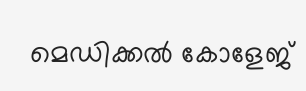മെഡിക്കൽ കോളേജ്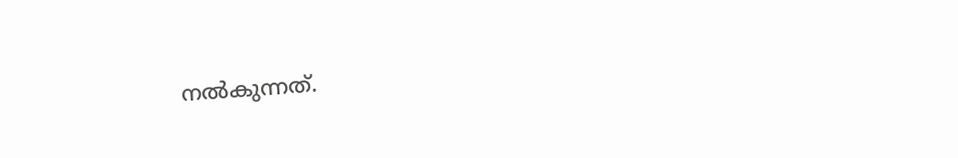നൽകുന്നത്.